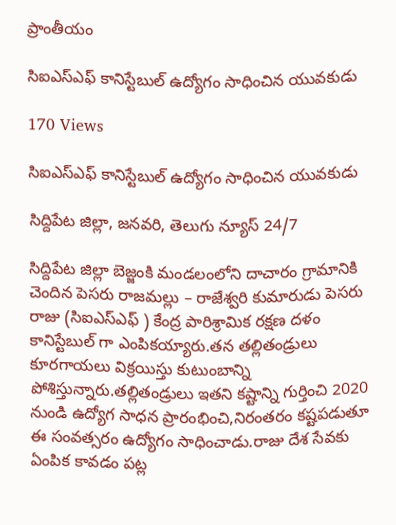ప్రాంతీయం

సిఐఎస్ఎఫ్ కానిస్టేబుల్ ఉద్యోగం సాధించిన యువకుడు

170 Views

సిఐఎస్ఎఫ్ కానిస్టేబుల్ ఉద్యోగం సాధించిన యువకుడు

సిద్దిపేట జిల్లా, జనవరి, తెలుగు న్యూస్ 24/7

సిద్దిపేట జిల్లా బెజ్జంకి మండలంలోని దాచారం గ్రామానికి చెందిన పెసరు రాజమల్లు – రాజేశ్వరి కుమారుడు పెసరు రాజు (సిఐఎస్ఎఫ్ ) కేంద్ర పారిశ్రామిక రక్షణ దళం కానిస్టేబుల్ గా ఎంపికయ్యారు.తన తల్లితండ్రులు కూరగాయలు విక్రయిస్తు కుటుంబాన్ని పోశిస్తున్నారు.తల్లితండ్రులు ఇతని కష్టాన్ని గుర్తించి 2020 నుండి ఉద్యోగ సాధన ప్రారంభించి,నిరంతరం కష్టపడుతూ ఈ సంవత్సరం ఉద్యోగం సాధించాడు.రాజు దేశ సేవకు ఏంపిక కావడం పట్ల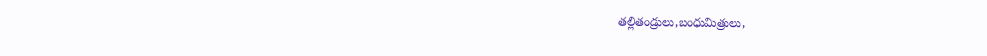తల్లితండ్రులు,బంధుమిత్రులు,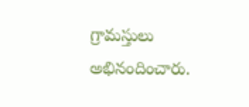గ్రామస్తులు అభినందించారు.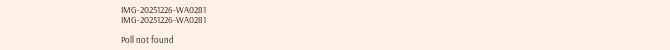IMG-20251226-WA0281
IMG-20251226-WA0281

Poll not found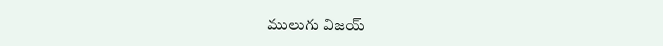ములుగు విజయ్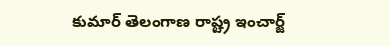కుమార్ తెలంగాణ రాష్ట్ర ఇంచార్జ్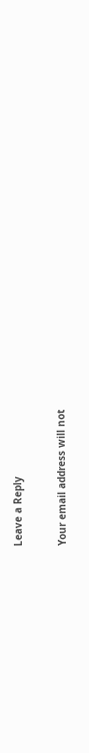Leave a Reply

Your email address will not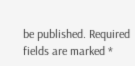be published. Required fields are marked *